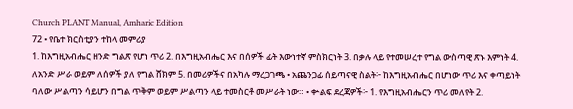Church PLANT Manual, Amharic Edition
72 • የቤተ ክርስቲያን ተከላ መምሪያ
1. ከእግዚአብሔር ዘንድ ግልጽ የሆነ ጥሪ 2. በእግዚአብሔር እና በሰዎች ፊት እውነተኛ ምስክርነት 3. በቃሉ ላይ የተመሠረተ የግል ውስጣዊ ጽኑ እምነት 4. ለአንድ ሥራ ወይም ለሰዎች ያለ የግል ሸክም 5. በመሪዎችና በአካሉ ማረጋገጫ • አጨንጋፊ ሰይጣናዊ ስልት፦ ከእግዚአብሔር በሆነው ጥሪ እና ቀጣይነት ባለው ሥልጣን ሳይሆን በግል ጥቅም ወይም ሥልጣን ላይ ተመስርቶ መሥራት ነው። • ቍልፍ ደረጃዎች፦ 1. የእግዚአብሔርን ጥሪ መለየት 2.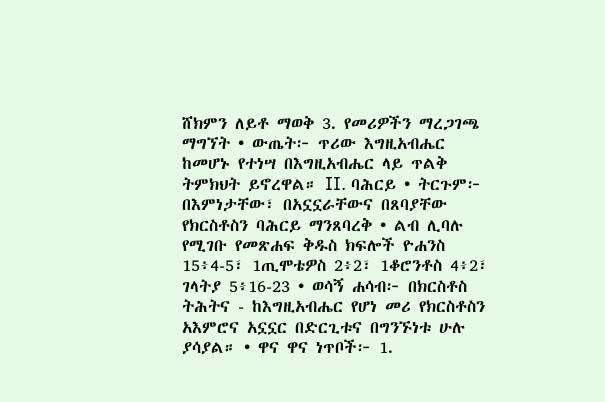ሸክምን ለይቶ ማወቅ 3. የመሪዎችን ማረጋገጫ ማግኘት • ውጤት፦ ጥሪው እግዚአብሔር ከመሆኑ የተነሣ በእግዚአብሔር ላይ ጥልቅ ትምክህት ይኖረዋል። II. ባሕርይ • ትርጉም፦ በእምነታቸው፣ በአኗኗራቸውና በጸባያቸው የክርስቶስን ባሕርይ ማንጸባረቅ • ልብ ሊባሉ የሚገቡ የመጽሐፍ ቅዱስ ክፍሎች ዮሐንስ 15፥4-5፣ 1ጢሞቴዎስ 2፥2፣ 1ቆሮንቶስ 4፥2፣ ገላትያ 5፥16-23 • ወሳኝ ሐሳብ፦ በክርስቶስ ትሕትና - ከእግዚአብሔር የሆነ መሪ የክርስቶስን አእምሮና አኗኗር በድርጊቱና በግንኙነቱ ሁሉ ያሳያል። • ዋና ዋና ነጥቦች፦ 1.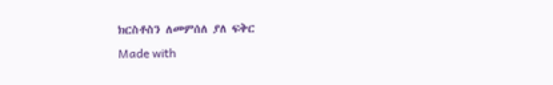ክርስቶስን ለመምሰለ ያለ ፍቅር
Made with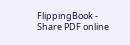FlippingBook - Share PDF online